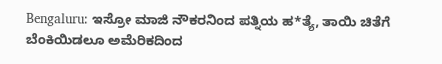Bengaluru: ಇಸ್ರೋ ಮಾಜಿ ನೌಕರನಿಂದ ಪತ್ನಿಯ ಹ*ತ್ಯೆ, ತಾಯಿ ಚಿತೆಗೆ ಬೆಂಕಿಯಿಡಲೂ ಅಮೆರಿಕದಿಂದ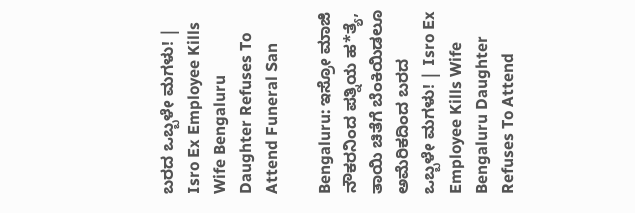ಬರದ ಒಬ್ಬಳೇ ಮಗಳು! | Isro Ex Employee Kills Wife Bengaluru Daughter Refuses To Attend Funeral San

Bengaluru: ಇಸ್ರೋ ಮಾಜಿ ನೌಕರನಿಂದ ಪತ್ನಿಯ ಹ*ತ್ಯೆ, ತಾಯಿ ಚಿತೆಗೆ ಬೆಂಕಿಯಿಡಲೂ ಅಮೆರಿಕದಿಂದ ಬರದ ಒಬ್ಬಳೇ ಮಗಳು! | Isro Ex Employee Kills Wife Bengaluru Daughter Refuses To Attend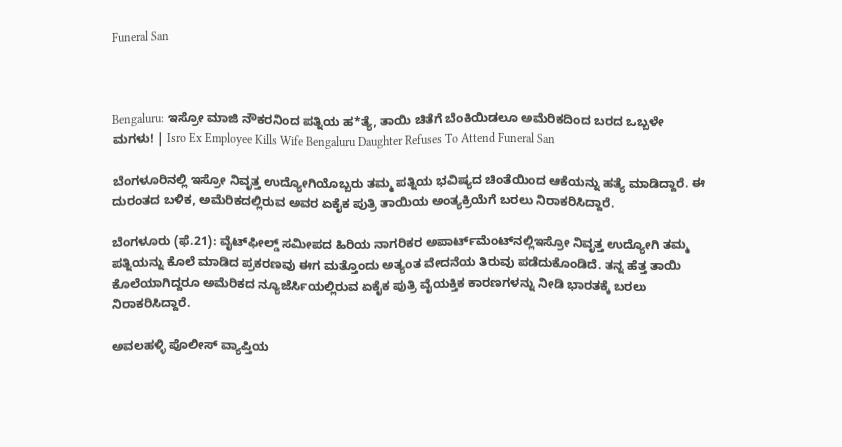Funeral San



Bengaluru: ಇಸ್ರೋ ಮಾಜಿ ನೌಕರನಿಂದ ಪತ್ನಿಯ ಹ*ತ್ಯೆ, ತಾಯಿ ಚಿತೆಗೆ ಬೆಂಕಿಯಿಡಲೂ ಅಮೆರಿಕದಿಂದ ಬರದ ಒಬ್ಬಳೇ ಮಗಳು! | Isro Ex Employee Kills Wife Bengaluru Daughter Refuses To Attend Funeral San

ಬೆಂಗಳೂರಿನಲ್ಲಿ ಇಸ್ರೋ ನಿವೃತ್ತ ಉದ್ಯೋಗಿಯೊಬ್ಬರು ತಮ್ಮ ಪತ್ನಿಯ ಭವಿಷ್ಯದ ಚಿಂತೆಯಿಂದ ಆಕೆಯನ್ನು ಹತ್ಯೆ ಮಾಡಿದ್ದಾರೆ. ಈ ದುರಂತದ ಬಳಿಕ, ಅಮೆರಿಕದಲ್ಲಿರುವ ಅವರ ಏಕೈಕ ಪುತ್ರಿ ತಾಯಿಯ ಅಂತ್ಯಕ್ರಿಯೆಗೆ ಬರಲು ನಿರಾಕರಿಸಿದ್ದಾರೆ.

ಬೆಂಗಳೂರು (ಫೆ.21): ವೈಟ್‌ಫೀಲ್ಡ್ ಸಮೀಪದ ಹಿರಿಯ ನಾಗರಿಕರ ಅಪಾರ್ಟ್‌ಮೆಂಟ್‌ನಲ್ಲಿಇಸ್ರೋ ನಿವೃತ್ತ ಉದ್ಯೋಗಿ ತಮ್ಮ ಪತ್ನಿಯನ್ನು ಕೊಲೆ ಮಾಡಿದ ಪ್ರಕರಣವು ಈಗ ಮತ್ತೊಂದು ಅತ್ಯಂತ ವೇದನೆಯ ತಿರುವು ಪಡೆದುಕೊಂಡಿದೆ. ತನ್ನ ಹೆತ್ತ ತಾಯಿ ಕೊಲೆಯಾಗಿದ್ದರೂ ಅಮೆರಿಕದ ನ್ಯೂಜೆರ್ಸಿಯಲ್ಲಿರುವ ಏಕೈಕ ಪುತ್ರಿ ವೈಯಕ್ತಿಕ ಕಾರಣಗಳನ್ನು ನೀಡಿ ಭಾರತಕ್ಕೆ ಬರಲು ನಿರಾಕರಿಸಿದ್ದಾರೆ.

ಅವಲಹಳ್ಳಿ ಪೊಲೀಸ್ ವ್ಯಾಪ್ತಿಯ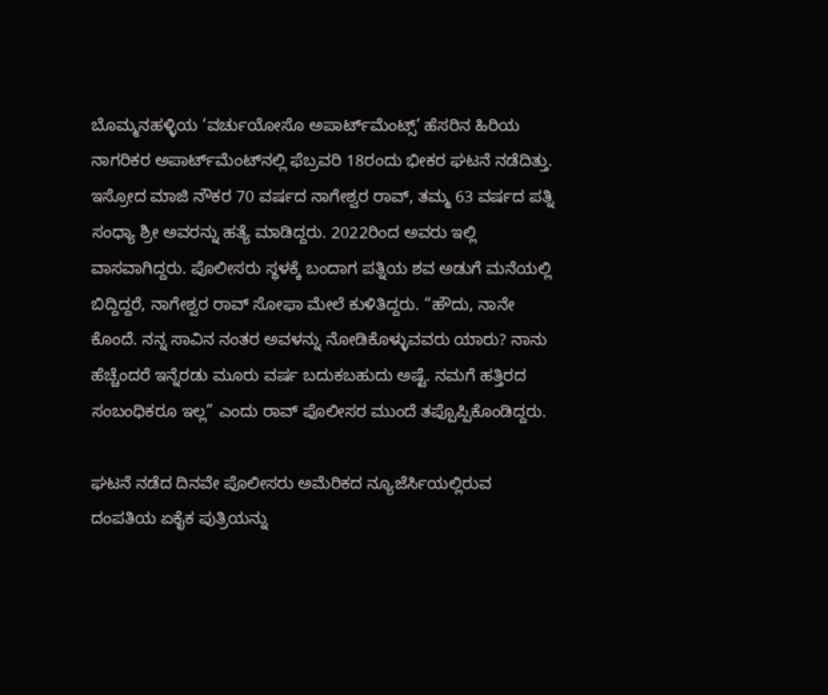ಬೊಮ್ಮನಹಳ್ಳಿಯ ‘ವರ್ಚುಯೋಸೊ ಅಪಾರ್ಟ್‌ಮೆಂಟ್ಸ್’ ಹೆಸರಿನ ಹಿರಿಯ ನಾಗರಿಕರ ಅಪಾರ್ಟ್‌ಮೆಂಟ್‌ನಲ್ಲಿ ಫೆಬ್ರವರಿ 18ರಂದು ಭೀಕರ ಘಟನೆ ನಡೆದಿತ್ತು. ಇಸ್ರೋದ ಮಾಜಿ ನೌಕರ 70 ವರ್ಷದ ನಾಗೇಶ್ವರ ರಾವ್, ತಮ್ಮ 63 ವರ್ಷದ ಪತ್ನಿ ಸಂಧ್ಯಾ ಶ್ರೀ ಅವರನ್ನು ಹತ್ಯೆ ಮಾಡಿದ್ದರು. 2022ರಿಂದ ಅವರು ಇಲ್ಲಿ ವಾಸವಾಗಿದ್ದರು. ಪೊಲೀಸರು ಸ್ಥಳಕ್ಕೆ ಬಂದಾಗ ಪತ್ನಿಯ ಶವ ಅಡುಗೆ ಮನೆಯಲ್ಲಿ ಬಿದ್ದಿದ್ದರೆ, ನಾಗೇಶ್ವರ ರಾವ್ ಸೋಫಾ ಮೇಲೆ ಕುಳಿತಿದ್ದರು. “ಹೌದು, ನಾನೇ ಕೊಂದೆ. ನನ್ನ ಸಾವಿನ ನಂತರ ಅವಳನ್ನು ನೋಡಿಕೊಳ್ಳುವವರು ಯಾರು? ನಾನು ಹೆಚ್ಚೆಂದರೆ ಇನ್ನೆರಡು ಮೂರು ವರ್ಷ ಬದುಕಬಹುದು ಅಷ್ಟೆ. ನಮಗೆ ಹತ್ತಿರದ ಸಂಬಂಧಿಕರೂ ಇಲ್ಲ” ಎಂದು ರಾವ್ ಪೊಲೀಸರ ಮುಂದೆ ತಪ್ಪೊಪ್ಪಿಕೊಂಡಿದ್ದರು.

ಘಟನೆ ನಡೆದ ದಿನವೇ ಪೊಲೀಸರು ಅಮೆರಿಕದ ನ್ಯೂಜೆರ್ಸಿಯಲ್ಲಿರುವ ದಂಪತಿಯ ಏಕೈಕ ಪುತ್ರಿಯನ್ನು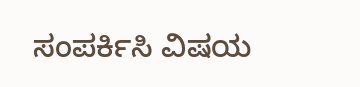ಸಂಪರ್ಕಿಸಿ ವಿಷಯ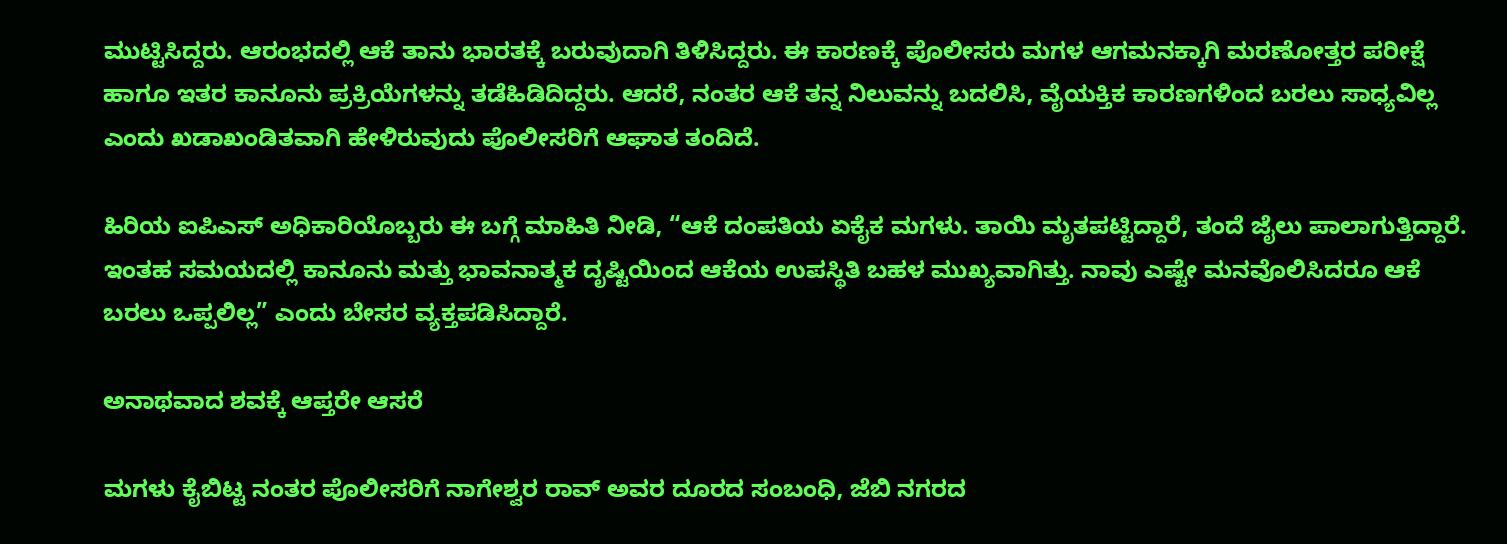ಮುಟ್ಟಿಸಿದ್ದರು. ಆರಂಭದಲ್ಲಿ ಆಕೆ ತಾನು ಭಾರತಕ್ಕೆ ಬರುವುದಾಗಿ ತಿಳಿಸಿದ್ದರು. ಈ ಕಾರಣಕ್ಕೆ ಪೊಲೀಸರು ಮಗಳ ಆಗಮನಕ್ಕಾಗಿ ಮರಣೋತ್ತರ ಪರೀಕ್ಷೆ ಹಾಗೂ ಇತರ ಕಾನೂನು ಪ್ರಕ್ರಿಯೆಗಳನ್ನು ತಡೆಹಿಡಿದಿದ್ದರು. ಆದರೆ, ನಂತರ ಆಕೆ ತನ್ನ ನಿಲುವನ್ನು ಬದಲಿಸಿ, ವೈಯಕ್ತಿಕ ಕಾರಣಗಳಿಂದ ಬರಲು ಸಾಧ್ಯವಿಲ್ಲ ಎಂದು ಖಡಾಖಂಡಿತವಾಗಿ ಹೇಳಿರುವುದು ಪೊಲೀಸರಿಗೆ ಆಘಾತ ತಂದಿದೆ.

ಹಿರಿಯ ಐಪಿಎಸ್ ಅಧಿಕಾರಿಯೊಬ್ಬರು ಈ ಬಗ್ಗೆ ಮಾಹಿತಿ ನೀಡಿ, “ಆಕೆ ದಂಪತಿಯ ಏಕೈಕ ಮಗಳು. ತಾಯಿ ಮೃತಪಟ್ಟಿದ್ದಾರೆ, ತಂದೆ ಜೈಲು ಪಾಲಾಗುತ್ತಿದ್ದಾರೆ. ಇಂತಹ ಸಮಯದಲ್ಲಿ ಕಾನೂನು ಮತ್ತು ಭಾವನಾತ್ಮಕ ದೃಷ್ಟಿಯಿಂದ ಆಕೆಯ ಉಪಸ್ಥಿತಿ ಬಹಳ ಮುಖ್ಯವಾಗಿತ್ತು. ನಾವು ಎಷ್ಟೇ ಮನವೊಲಿಸಿದರೂ ಆಕೆ ಬರಲು ಒಪ್ಪಲಿಲ್ಲ” ಎಂದು ಬೇಸರ ವ್ಯಕ್ತಪಡಿಸಿದ್ದಾರೆ.

ಅನಾಥವಾದ ಶವಕ್ಕೆ ಆಪ್ತರೇ ಆಸರೆ

ಮಗಳು ಕೈಬಿಟ್ಟ ನಂತರ ಪೊಲೀಸರಿಗೆ ನಾಗೇಶ್ವರ ರಾವ್ ಅವರ ದೂರದ ಸಂಬಂಧಿ, ಜೆಬಿ ನಗರದ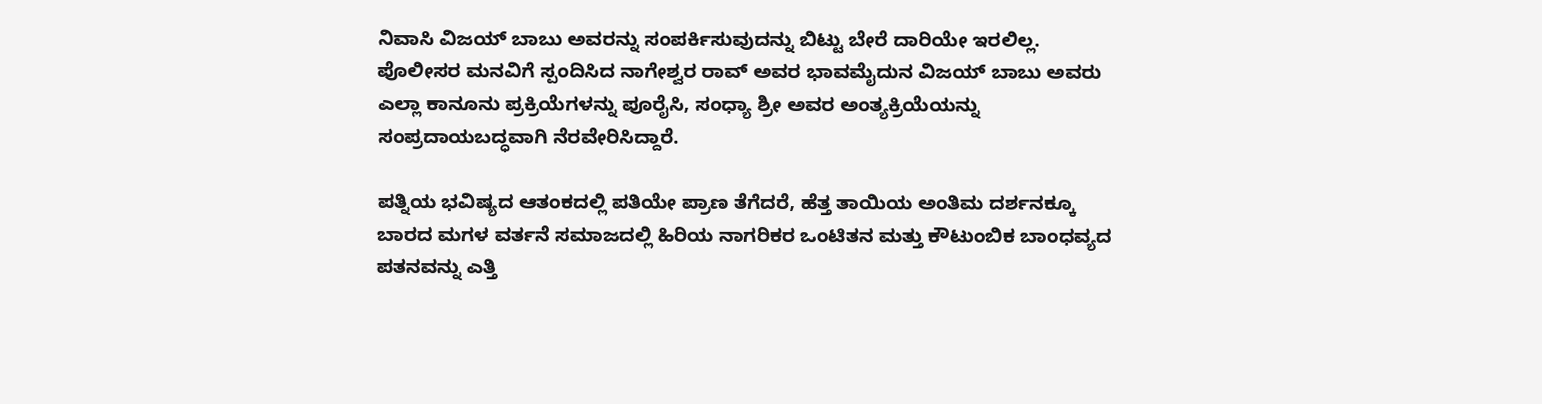ನಿವಾಸಿ ವಿಜಯ್ ಬಾಬು ಅವರನ್ನು ಸಂಪರ್ಕಿಸುವುದನ್ನು ಬಿಟ್ಟು ಬೇರೆ ದಾರಿಯೇ ಇರಲಿಲ್ಲ. ಪೊಲೀಸರ ಮನವಿಗೆ ಸ್ಪಂದಿಸಿದ ನಾಗೇಶ್ವರ ರಾವ್ ಅವರ ಭಾವಮೈದುನ ವಿಜಯ್ ಬಾಬು ಅವರು ಎಲ್ಲಾ ಕಾನೂನು ಪ್ರಕ್ರಿಯೆಗಳನ್ನು ಪೂರೈಸಿ, ಸಂಧ್ಯಾ ಶ್ರೀ ಅವರ ಅಂತ್ಯಕ್ರಿಯೆಯನ್ನು ಸಂಪ್ರದಾಯಬದ್ಧವಾಗಿ ನೆರವೇರಿಸಿದ್ದಾರೆ.

ಪತ್ನಿಯ ಭವಿಷ್ಯದ ಆತಂಕದಲ್ಲಿ ಪತಿಯೇ ಪ್ರಾಣ ತೆಗೆದರೆ, ಹೆತ್ತ ತಾಯಿಯ ಅಂತಿಮ ದರ್ಶನಕ್ಕೂ ಬಾರದ ಮಗಳ ವರ್ತನೆ ಸಮಾಜದಲ್ಲಿ ಹಿರಿಯ ನಾಗರಿಕರ ಒಂಟಿತನ ಮತ್ತು ಕೌಟುಂಬಿಕ ಬಾಂಧವ್ಯದ ಪತನವನ್ನು ಎತ್ತಿ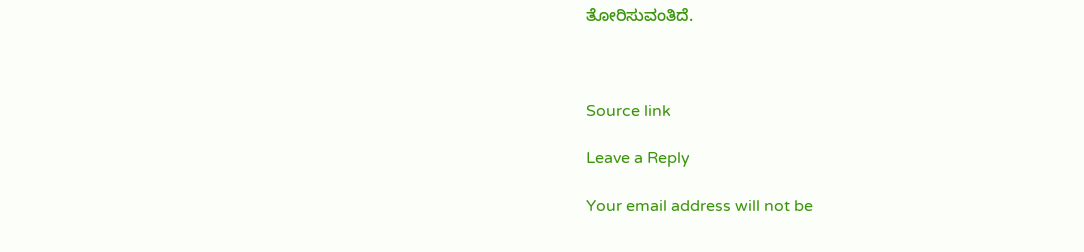ತೋರಿಸುವಂತಿದೆ.



Source link

Leave a Reply

Your email address will not be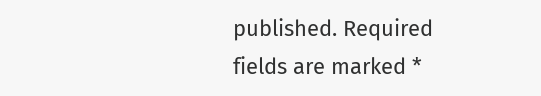published. Required fields are marked *